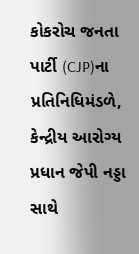કોકરોચ જનતા પાર્ટી (CJP)ના પ્રતિનિધિમંડળે, કેન્દ્રીય આરોગ્ય પ્રધાન જેપી નડ્ડા સાથે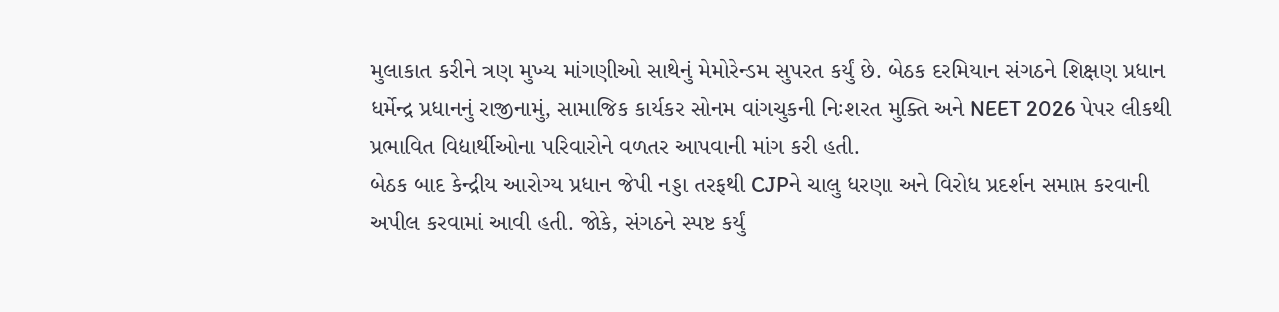મુલાકાત કરીને ત્રણ મુખ્ય માંગણીઓ સાથેનું મેમોરેન્ડમ સુપરત કર્યું છે. બેઠક દરમિયાન સંગઠને શિક્ષણ પ્રધાન ધર્મેન્દ્ર પ્રધાનનું રાજીનામું, સામાજિક કાર્યકર સોનમ વાંગચુકની નિઃશરત મુક્તિ અને NEET 2026 પેપર લીકથી પ્રભાવિત વિદ્યાર્થીઓના પરિવારોને વળતર આપવાની માંગ કરી હતી.
બેઠક બાદ કેન્દ્રીય આરોગ્ય પ્રધાન જેપી નડ્ડા તરફથી CJPને ચાલુ ધરણા અને વિરોધ પ્રદર્શન સમાપ્ત કરવાની અપીલ કરવામાં આવી હતી. જોકે, સંગઠને સ્પષ્ટ કર્યું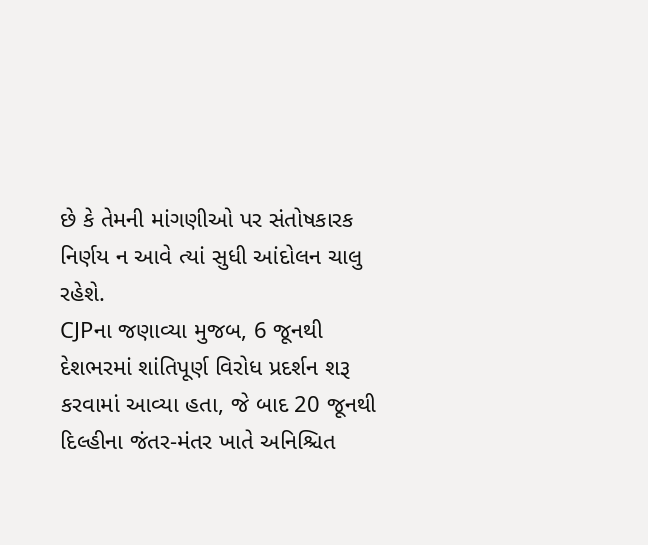છે કે તેમની માંગણીઓ પર સંતોષકારક નિર્ણય ન આવે ત્યાં સુધી આંદોલન ચાલુ રહેશે.
CJPના જણાવ્યા મુજબ, 6 જૂનથી દેશભરમાં શાંતિપૂર્ણ વિરોધ પ્રદર્શન શરૂ કરવામાં આવ્યા હતા, જે બાદ 20 જૂનથી દિલ્હીના જંતર-મંતર ખાતે અનિશ્ચિત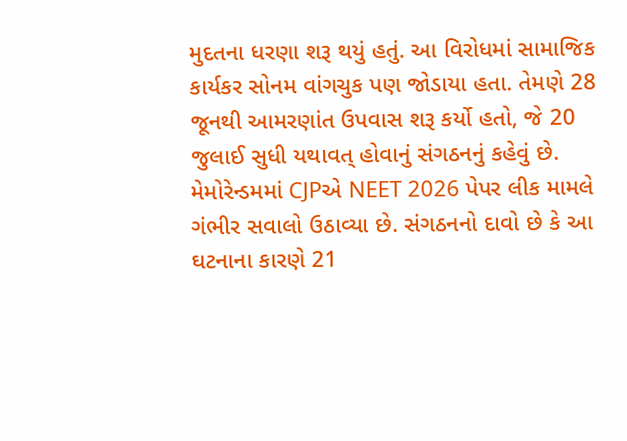મુદતના ધરણા શરૂ થયું હતું. આ વિરોધમાં સામાજિક કાર્યકર સોનમ વાંગચુક પણ જોડાયા હતા. તેમણે 28 જૂનથી આમરણાંત ઉપવાસ શરૂ કર્યો હતો, જે 20 જુલાઈ સુધી યથાવત્ હોવાનું સંગઠનનું કહેવું છે.
મેમોરેન્ડમમાં CJPએ NEET 2026 પેપર લીક મામલે ગંભીર સવાલો ઉઠાવ્યા છે. સંગઠનનો દાવો છે કે આ ઘટનાના કારણે 21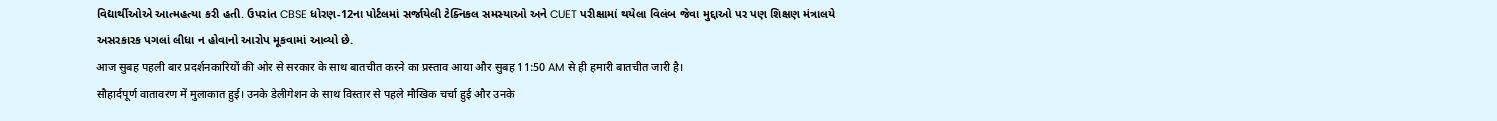વિદ્યાર્થીઓએ આત્મહત્યા કરી હતી. ઉપરાંત CBSE ધોરણ-12ના પોર્ટલમાં સર્જાયેલી ટેક્નિકલ સમસ્યાઓ અને CUET પરીક્ષામાં થયેલા વિલંબ જેવા મુદ્દાઓ પર પણ શિક્ષણ મંત્રાલયે અસરકારક પગલાં લીધા ન હોવાનો આરોપ મૂકવામાં આવ્યો છે.
आज सुबह पहली बार प्रदर्शनकारियों की ओर से सरकार के साथ बातचीत करने का प्रस्ताव आया और सुबह 11:50 AM से ही हमारी बातचीत जारी है।
सौहार्दपूर्ण वातावरण में मुलाकात हुई। उनके डेलीगेशन के साथ विस्तार से पहले मौखिक चर्चा हुई और उनके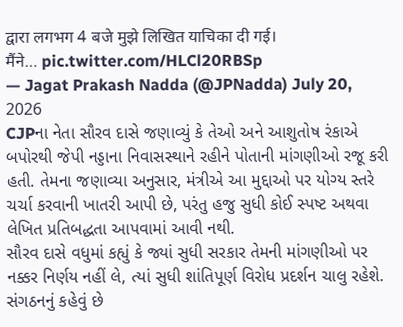द्वारा लगभग 4 बजे मुझे लिखित याचिका दी गई।
मैंने… pic.twitter.com/HLCl20RBSp
— Jagat Prakash Nadda (@JPNadda) July 20, 2026
CJPના નેતા સૌરવ દાસે જણાવ્યું કે તેઓ અને આશુતોષ રંકાએ બપોરથી જેપી નડ્ડાના નિવાસસ્થાને રહીને પોતાની માંગણીઓ રજૂ કરી હતી. તેમના જણાવ્યા અનુસાર, મંત્રીએ આ મુદ્દાઓ પર યોગ્ય સ્તરે ચર્ચા કરવાની ખાતરી આપી છે, પરંતુ હજુ સુધી કોઈ સ્પષ્ટ અથવા લેખિત પ્રતિબદ્ધતા આપવામાં આવી નથી.
સૌરવ દાસે વધુમાં કહ્યું કે જ્યાં સુધી સરકાર તેમની માંગણીઓ પર નક્કર નિર્ણય નહીં લે, ત્યાં સુધી શાંતિપૂર્ણ વિરોધ પ્રદર્શન ચાલુ રહેશે. સંગઠનનું કહેવું છે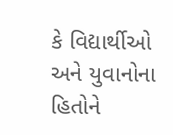કે વિદ્યાર્થીઓ અને યુવાનોના હિતોને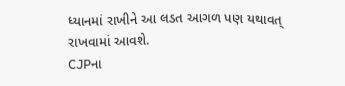ધ્યાનમાં રાખીને આ લડત આગળ પણ યથાવત્ રાખવામાં આવશે.
CJPના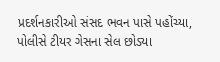પ્રદર્શનકારીઓ સંસદ ભવન પાસે પહોંચ્યા, પોલીસે ટીયર ગેસના સેલ છોડ્યા